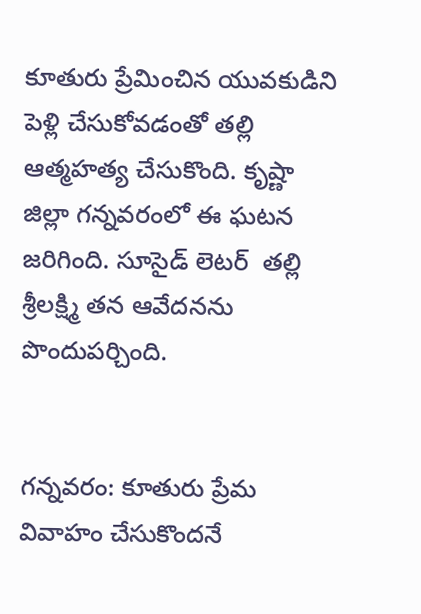కూతురు ప్రేమించిన యువకుడిని పెళ్లి చేసుకోవడంతో తల్లి ఆత్మహత్య చేసుకొంది. కృష్ణా జిల్లా గన్నవరంలో ఈ ఘటన జరిగింది. సూసైడ్ లెటర్  తల్లి శ్రీలక్ష్మి తన ఆవేదనను పొందుపర్చింది.


గన్నవరం: కూతురు ప్రేమ వివాహం చేసుకొందనే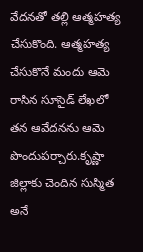వేదనతో తల్లి ఆత్మహత్య చేసుకొంది. ఆత్మహత్య చేసుకొనే మందు ఆమె రాసిన సూసైడ్ లేఖలో  తన ఆవేదనను ఆమె పొందుపర్చారు.కృష్ణా జిల్లాకు చెందిన సుస్మిత అనే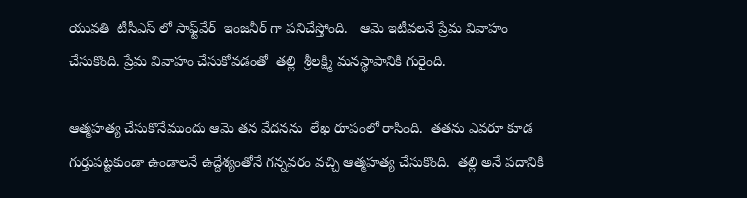యువతి  టీసీఎస్ లో సాఫ్ట్‌వేర్  ఇంజనీర్ గా పనిచేస్తోంది.   ఆమె ఇటీవలనే ప్రేమ వివాహం చేసుకొంది. ప్రేమ వివాహం చేసుకోవడంతో  తల్లి  శ్రీలక్ష్మి మనస్థాపానికి గురైంది.

ఆత్మహత్య చేసుకొనేముందు ఆమె తన వేదనను  లేఖ రూపంలో రాసింది.  తతను ఎవరూ కూడ గుర్తుపట్టకుండా ఉండాలనే ఉద్దేశ్యంతోనే గన్నవరం వచ్చి ఆత్మహత్య చేసుకొంది.  తల్లి అనే పదానికి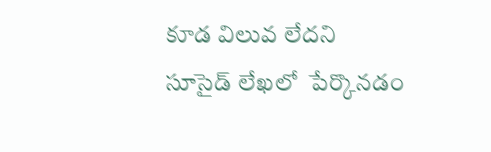కూడ విలువ లేదని సూసైడ్ లేఖలో  పేర్కొనడం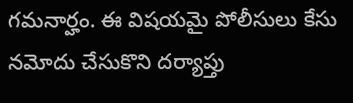గమనార్హం. ఈ విషయమై పోలీసులు కేసు నమోదు చేసుకొని దర్యాప్తు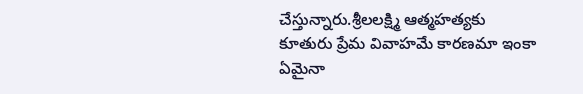చేస్తున్నారు.శ్రీలలక్ష్మి ఆత్మహత్యకు  కూతురు ప్రేమ వివాహమే కారణమా ఇంకా ఏమైనా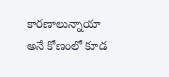కారణాలున్నాయా అనే కోణంలో కూడ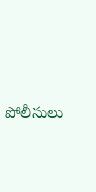పోలీసులు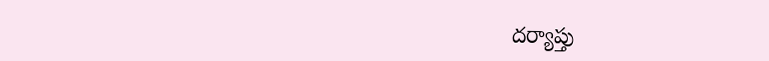దర్యాప్తు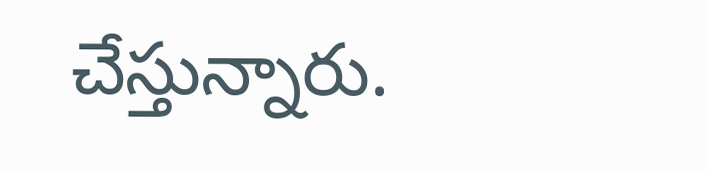చేస్తున్నారు.